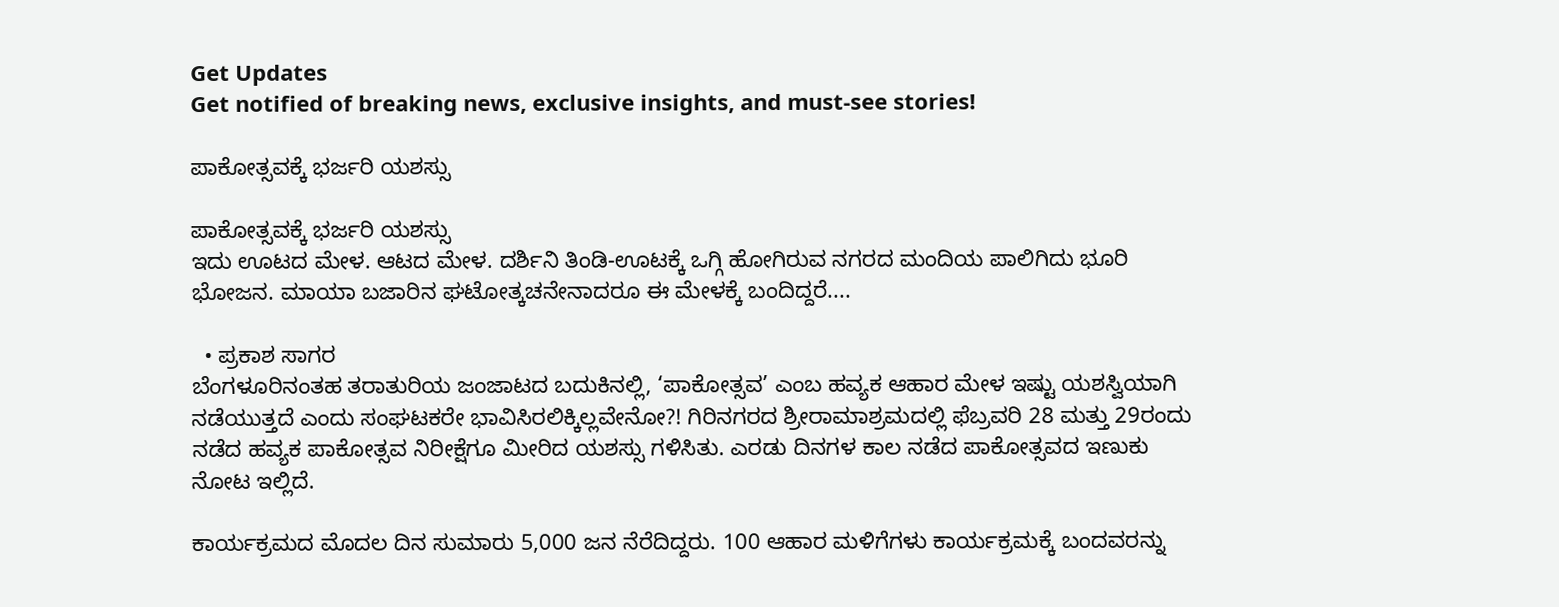Get Updates
Get notified of breaking news, exclusive insights, and must-see stories!

ಪಾಕೋತ್ಸವಕ್ಕೆ ಭರ್ಜರಿ ಯಶಸ್ಸು

ಪಾಕೋತ್ಸವಕ್ಕೆ ಭರ್ಜರಿ ಯಶಸ್ಸು
ಇದು ಊಟದ ಮೇಳ. ಆಟದ ಮೇಳ. ದರ್ಶಿನಿ ತಿಂಡಿ-ಊಟಕ್ಕೆ ಒಗ್ಗಿ ಹೋಗಿರುವ ನಗರದ ಮಂದಿಯ ಪಾಲಿಗಿದು ಭೂರಿ ಭೋಜನ. ಮಾಯಾ ಬಜಾರಿನ ಘಟೋತ್ಕಚನೇನಾದರೂ ಈ ಮೇಳಕ್ಕೆ ಬಂದಿದ್ದರೆ....

  • ಪ್ರಕಾಶ ಸಾಗರ
ಬೆಂಗಳೂರಿನಂತಹ ತರಾತುರಿಯ ಜಂಜಾಟದ ಬದುಕಿನಲ್ಲಿ, ‘ಪಾಕೋತ್ಸವ’ ಎಂಬ ಹವ್ಯಕ ಆಹಾರ ಮೇಳ ಇಷ್ಟು ಯಶಸ್ವಿಯಾಗಿ ನಡೆಯುತ್ತದೆ ಎಂದು ಸಂಘಟಕರೇ ಭಾವಿಸಿರಲಿಕ್ಕಿಲ್ಲವೇನೋ?! ಗಿರಿನಗರದ ಶ್ರೀರಾಮಾಶ್ರಮದಲ್ಲಿ ಫೆಬ್ರವರಿ 28 ಮತ್ತು 29ರಂದು ನಡೆದ ಹವ್ಯಕ ಪಾಕೋತ್ಸವ ನಿರೀಕ್ಷೆಗೂ ಮೀರಿದ ಯಶಸ್ಸು ಗಳಿಸಿತು. ಎರಡು ದಿನಗಳ ಕಾಲ ನಡೆದ ಪಾಕೋತ್ಸವದ ಇಣುಕು ನೋಟ ಇಲ್ಲಿದೆ.

ಕಾರ್ಯಕ್ರಮದ ಮೊದಲ ದಿನ ಸುಮಾರು 5,000 ಜನ ನೆರೆದಿದ್ದರು. 100 ಆಹಾರ ಮಳಿಗೆಗಳು ಕಾರ್ಯಕ್ರಮಕ್ಕೆ ಬಂದವರನ್ನು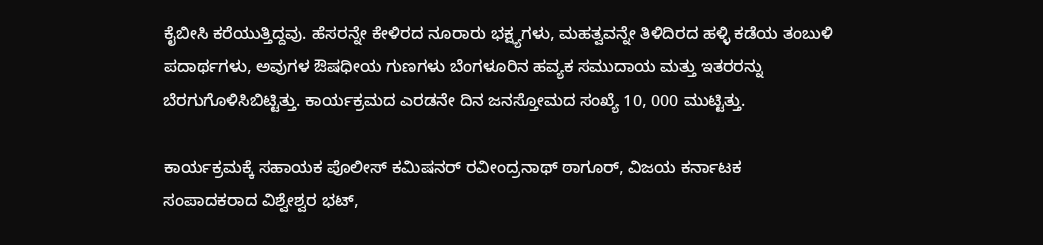ಕೈಬೀಸಿ ಕರೆಯುತ್ತಿದ್ದವು. ಹೆಸರನ್ನೇ ಕೇಳಿರದ ನೂರಾರು ಭಕ್ಷ್ಯಗಳು, ಮಹತ್ವವನ್ನೇ ತಿಳಿದಿರದ ಹಳ್ಳಿ ಕಡೆಯ ತಂಬುಳಿ ಪದಾರ್ಥಗಳು, ಅವುಗಳ ಔಷಧೀಯ ಗುಣಗಳು ಬೆಂಗಳೂರಿನ ಹವ್ಯಕ ಸಮುದಾಯ ಮತ್ತು ಇತರರನ್ನು ಬೆರಗುಗೊಳಿಸಿಬಿಟ್ಟಿತ್ತು. ಕಾರ್ಯಕ್ರಮದ ಎರಡನೇ ದಿನ ಜನಸ್ತೋಮದ ಸಂಖ್ಯೆ 10, 000 ಮುಟ್ಟಿತ್ತು.

ಕಾರ್ಯಕ್ರಮಕ್ಕೆ ಸಹಾಯಕ ಪೊಲೀಸ್‌ ಕಮಿಷನರ್‌ ರವೀಂದ್ರನಾಥ್‌ ಠಾಗೂರ್‌, ವಿಜಯ ಕರ್ನಾಟಕ ಸಂಪಾದಕರಾದ ವಿಶ್ವೇಶ್ವರ ಭಟ್‌,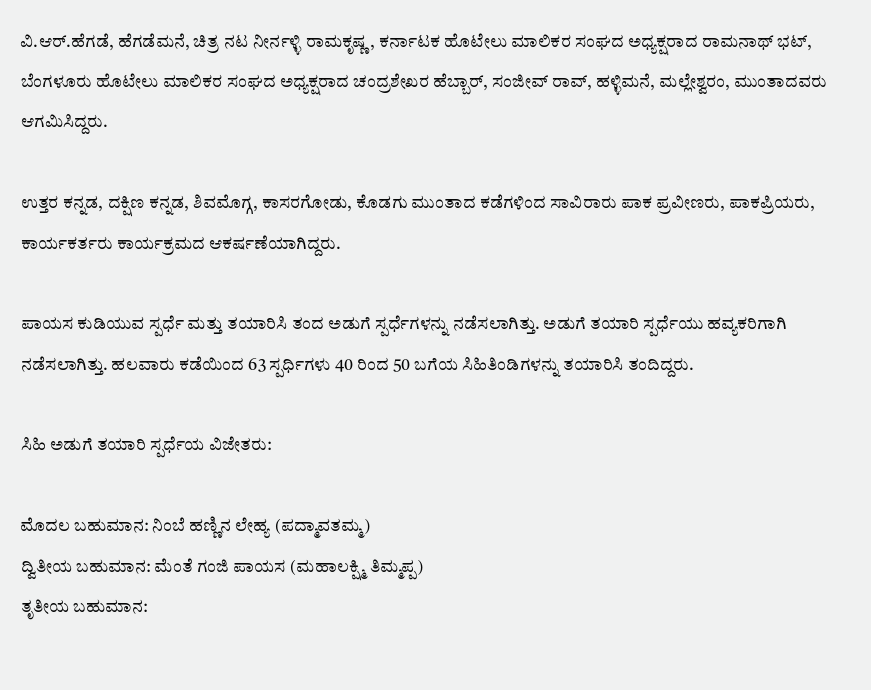ವಿ.ಆರ್‌.ಹೆಗಡೆ, ಹೆಗಡೆಮನೆ, ಚಿತ್ರ ನಟ ನೀರ್ನಳ್ಳಿ ರಾಮಕೃಷ್ಣ, ಕರ್ನಾಟಕ ಹೊಟೇಲು ಮಾಲಿಕರ ಸಂಘದ ಅಧ್ಯಕ್ಷರಾದ ರಾಮನಾಥ್‌ ಭಟ್‌, ಬೆಂಗಳೂರು ಹೊಟೇಲು ಮಾಲಿಕರ ಸಂಘದ ಅಧ್ಯಕ್ಷರಾದ ಚಂದ್ರಶೇಖರ ಹೆಬ್ಬಾರ್‌, ಸಂಜೀವ್‌ ರಾವ್‌, ಹಳ್ಳಿಮನೆ, ಮಲ್ಲೇಶ್ವರಂ, ಮುಂತಾದವರು ಆಗಮಿಸಿದ್ದರು.

ಉತ್ತರ ಕನ್ನಡ, ದಕ್ಷಿಣ ಕನ್ನಡ, ಶಿವಮೊಗ್ಗ, ಕಾಸರಗೋಡು, ಕೊಡಗು ಮುಂತಾದ ಕಡೆಗಳಿಂದ ಸಾವಿರಾರು ಪಾಕ ಪ್ರವೀಣರು, ಪಾಕಪ್ರಿಯರು, ಕಾರ್ಯಕರ್ತರು ಕಾರ್ಯಕ್ರಮದ ಆಕರ್ಷಣೆಯಾಗಿದ್ದರು.

ಪಾಯಸ ಕುಡಿಯುವ ಸ್ಪರ್ಧೆ ಮತ್ತು ತಯಾರಿಸಿ ತಂದ ಅಡುಗೆ ಸ್ಪರ್ಧೆಗಳನ್ನು ನಡೆಸಲಾಗಿತ್ತು. ಅಡುಗೆ ತಯಾರಿ ಸ್ಪರ್ಧೆಯು ಹವ್ಯಕರಿಗಾಗಿ ನಡೆಸಲಾಗಿತ್ತು. ಹಲವಾರು ಕಡೆಯಿಂದ 63 ಸ್ಪರ್ಧಿಗಳು 40 ರಿಂದ 50 ಬಗೆಯ ಸಿಹಿತಿಂಡಿಗಳನ್ನು ತಯಾರಿಸಿ ತಂದಿದ್ದರು.

ಸಿಹಿ ಅಡುಗೆ ತಯಾರಿ ಸ್ಪರ್ಧೆಯ ವಿಜೇತರು:

ಮೊದಲ ಬಹುಮಾನ: ನಿಂಬೆ ಹಣ್ಣಿನ ಲೇಹ್ಯ (ಪದ್ಮಾವತಮ್ಮ)
ದ್ವಿತೀಯ ಬಹುಮಾನ: ಮೆಂತೆ ಗಂಜಿ ಪಾಯಸ (ಮಹಾಲಕ್ಷ್ಮಿ ತಿಮ್ಮಪ್ಪ)
ತೃತೀಯ ಬಹುಮಾನ: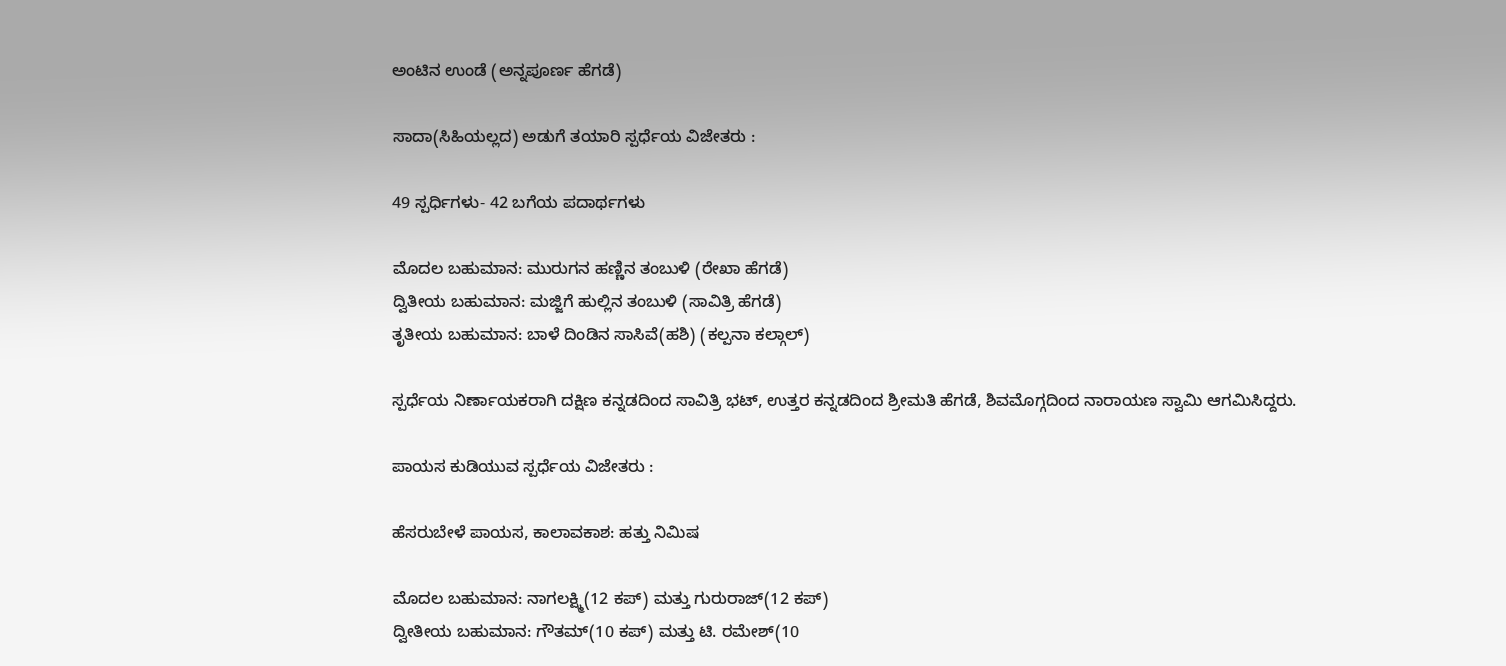ಅಂಟಿನ ಉಂಡೆ (ಅನ್ನಪೂರ್ಣ ಹೆಗಡೆ)

ಸಾದಾ(ಸಿಹಿಯಲ್ಲದ) ಅಡುಗೆ ತಯಾರಿ ಸ್ಪರ್ಧೆಯ ವಿಜೇತರು :

49 ಸ್ಪರ್ಧಿಗಳು- 42 ಬಗೆಯ ಪದಾರ್ಥಗಳು

ಮೊದಲ ಬಹುಮಾನ: ಮುರುಗನ ಹಣ್ಣಿನ ತಂಬುಳಿ (ರೇಖಾ ಹೆಗಡೆ)
ದ್ವಿತೀಯ ಬಹುಮಾನ: ಮಜ್ಜಿಗೆ ಹುಲ್ಲಿನ ತಂಬುಳಿ (ಸಾವಿತ್ರಿ ಹೆಗಡೆ)
ತೃತೀಯ ಬಹುಮಾನ: ಬಾಳೆ ದಿಂಡಿನ ಸಾಸಿವೆ(ಹಶಿ) (ಕಲ್ಪನಾ ಕಲ್ಗಾಲ್‌)

ಸ್ಪರ್ಧೆಯ ನಿರ್ಣಾಯಕರಾಗಿ ದಕ್ಷಿಣ ಕನ್ನಡದಿಂದ ಸಾವಿತ್ರಿ ಭಟ್‌, ಉತ್ತರ ಕನ್ನಡದಿಂದ ಶ್ರೀಮತಿ ಹೆಗಡೆ, ಶಿವಮೊಗ್ಗದಿಂದ ನಾರಾಯಣ ಸ್ವಾಮಿ ಆಗಮಿಸಿದ್ದರು.

ಪಾಯಸ ಕುಡಿಯುವ ಸ್ಪರ್ಧೆಯ ವಿಜೇತರು :

ಹೆಸರುಬೇಳೆ ಪಾಯಸ, ಕಾಲಾವಕಾಶ: ಹತ್ತು ನಿಮಿಷ

ಮೊದಲ ಬಹುಮಾನ: ನಾಗಲಕ್ಷ್ಮಿ(12 ಕಪ್‌) ಮತ್ತು ಗುರುರಾಜ್‌(12 ಕಪ್‌)
ದ್ವೀತೀಯ ಬಹುಮಾನ: ಗೌತಮ್‌(10 ಕಪ್‌) ಮತ್ತು ಟಿ. ರಮೇಶ್‌(10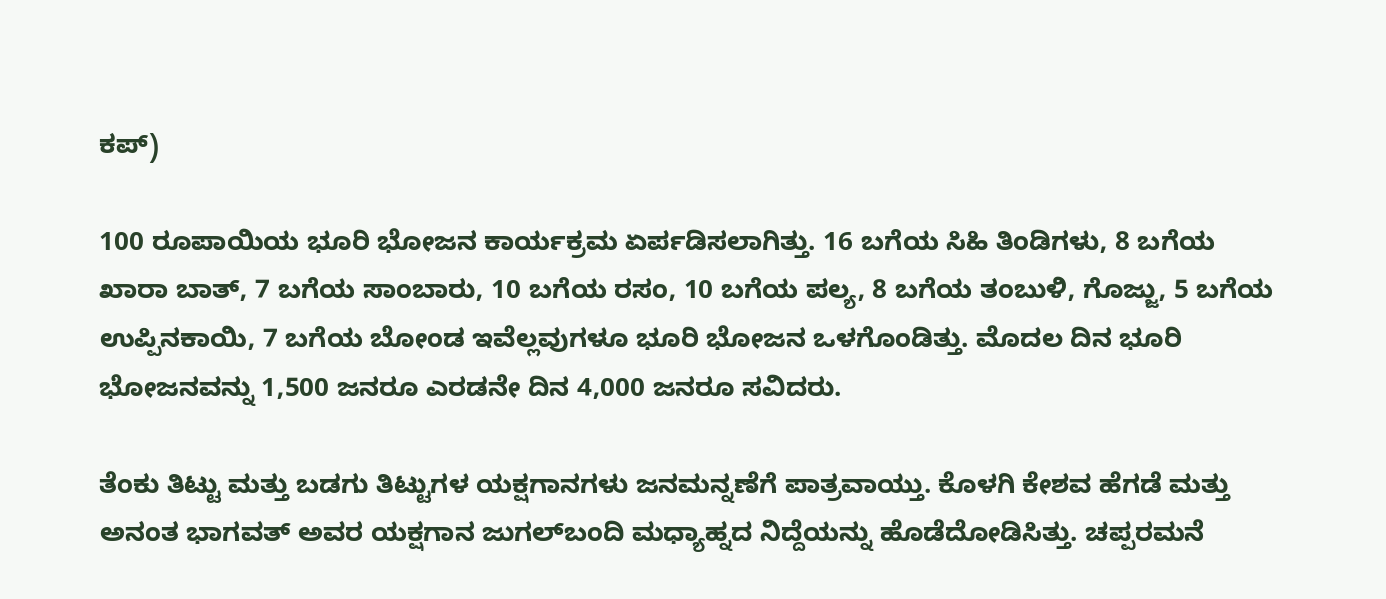ಕಪ್‌)

100 ರೂಪಾಯಿಯ ಭೂರಿ ಭೋಜನ ಕಾರ್ಯಕ್ರಮ ಏರ್ಪಡಿಸಲಾಗಿತ್ತು. 16 ಬಗೆಯ ಸಿಹಿ ತಿಂಡಿಗಳು, 8 ಬಗೆಯ ಖಾರಾ ಬಾತ್‌, 7 ಬಗೆಯ ಸಾಂಬಾರು, 10 ಬಗೆಯ ರಸಂ, 10 ಬಗೆಯ ಪಲ್ಯ, 8 ಬಗೆಯ ತಂಬುಳಿ, ಗೊಜ್ಜು, 5 ಬಗೆಯ ಉಪ್ಪಿನಕಾಯಿ, 7 ಬಗೆಯ ಬೋಂಡ ಇವೆಲ್ಲವುಗಳೂ ಭೂರಿ ಭೋಜನ ಒಳಗೊಂಡಿತ್ತು. ಮೊದಲ ದಿನ ಭೂರಿ ಭೋಜನವನ್ನು 1,500 ಜನರೂ ಎರಡನೇ ದಿನ 4,000 ಜನರೂ ಸವಿದರು.

ತೆಂಕು ತಿಟ್ಟು ಮತ್ತು ಬಡಗು ತಿಟ್ಟುಗಳ ಯಕ್ಷಗಾನಗಳು ಜನಮನ್ನಣೆಗೆ ಪಾತ್ರವಾಯ್ತು. ಕೊಳಗಿ ಕೇಶವ ಹೆಗಡೆ ಮತ್ತು ಅನಂತ ಭಾಗವತ್‌ ಅವರ ಯಕ್ಷಗಾನ ಜುಗಲ್‌ಬಂದಿ ಮಧ್ಯಾಹ್ನದ ನಿದ್ದೆಯನ್ನು ಹೊಡೆದೋಡಿಸಿತ್ತು. ಚಪ್ಪರಮನೆ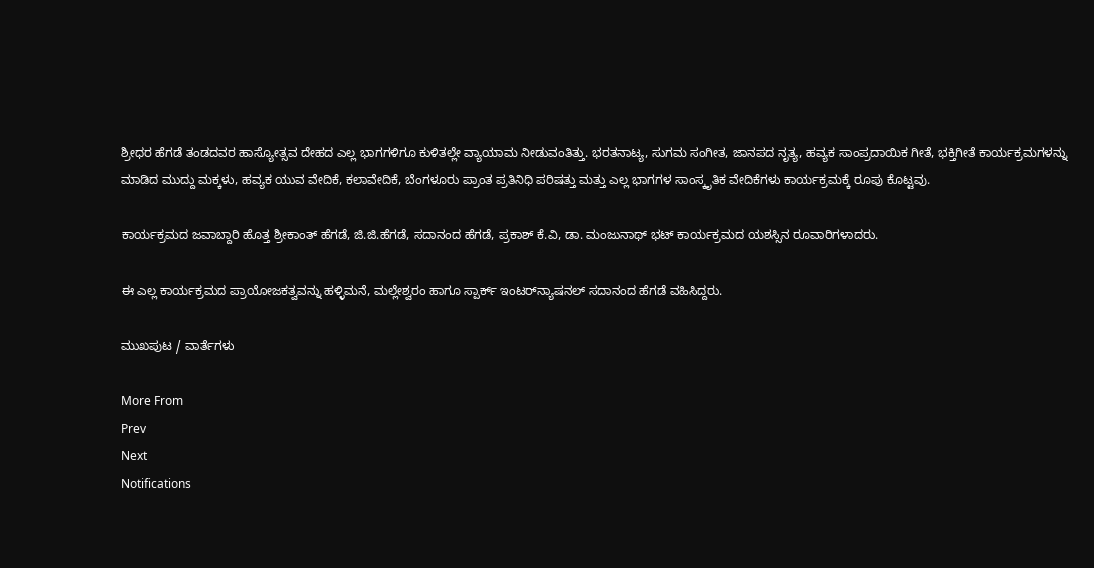ಶ್ರೀಧರ ಹೆಗಡೆ ತಂಡದವರ ಹಾಸ್ಯೋತ್ಸವ ದೇಹದ ಎಲ್ಲ ಭಾಗಗಳಿಗೂ ಕುಳಿತಲ್ಲೇ ವ್ಯಾಯಾಮ ನೀಡುವಂತಿತ್ತು. ಭರತನಾಟ್ಯ, ಸುಗಮ ಸಂಗೀತ, ಜಾನಪದ ನೃತ್ಯ, ಹವ್ಯಕ ಸಾಂಪ್ರದಾಯಿಕ ಗೀತೆ, ಭಕ್ತಿಗೀತೆ ಕಾರ್ಯಕ್ರಮಗಳನ್ನು ಮಾಡಿದ ಮುದ್ದು ಮಕ್ಕಳು, ಹವ್ಯಕ ಯುವ ವೇದಿಕೆ, ಕಲಾವೇದಿಕೆ, ಬೆಂಗಳೂರು ಪ್ರಾಂತ ಪ್ರತಿನಿಧಿ ಪರಿಷತ್ತು ಮತ್ತು ಎಲ್ಲ ಭಾಗಗಳ ಸಾಂಸ್ಕೃತಿಕ ವೇದಿಕೆಗಳು ಕಾರ್ಯಕ್ರಮಕ್ಕೆ ರೂಪು ಕೊಟ್ಟವು.

ಕಾರ್ಯಕ್ರಮದ ಜವಾಬ್ದಾರಿ ಹೊತ್ತ ಶ್ರೀಕಾಂತ್‌ ಹೆಗಡೆ, ಜಿ.ಜಿ.ಹೆಗಡೆ, ಸದಾನಂದ ಹೆಗಡೆ, ಪ್ರಕಾಶ್‌ ಕೆ.ವಿ, ಡಾ. ಮಂಜುನಾಥ್‌ ಭಟ್‌ ಕಾರ್ಯಕ್ರಮದ ಯಶಸ್ಸಿನ ರೂವಾರಿಗಳಾದರು.

ಈ ಎಲ್ಲ ಕಾರ್ಯಕ್ರಮದ ಪ್ರಾಯೋಜಕತ್ವವನ್ನು ಹಳ್ಳಿಮನೆ, ಮಲ್ಲೇಶ್ವರಂ ಹಾಗೂ ಸ್ಪಾರ್ಕ್‌ ಇಂಟರ್‌ನ್ಯಾಷನಲ್‌ ಸದಾನಂದ ಹೆಗಡೆ ವಹಿಸಿದ್ದರು.

ಮುಖಪುಟ / ವಾರ್ತೆಗಳು

More From
Prev
Next
Notifications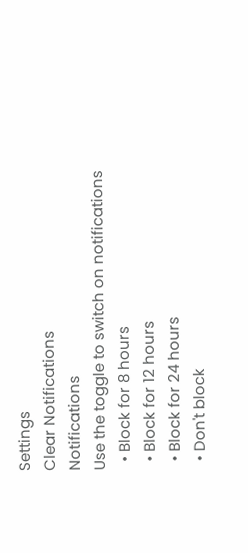Settings
Clear Notifications
Notifications
Use the toggle to switch on notifications
  • Block for 8 hours
  • Block for 12 hours
  • Block for 24 hours
  • Don't block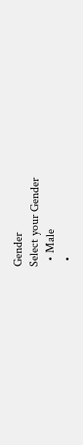Gender
Select your Gender
  • Male
  •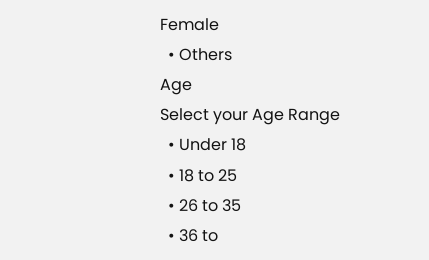Female
  • Others
Age
Select your Age Range
  • Under 18
  • 18 to 25
  • 26 to 35
  • 36 to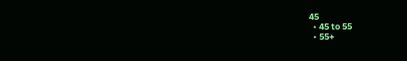45
  • 45 to 55
  • 55+